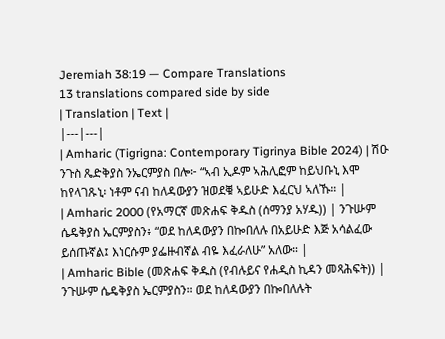Jeremiah 38:19 — Compare Translations
13 translations compared side by side
| Translation | Text |
|---|---|
| Amharic (Tigrigna: Contemporary Tigrinya Bible 2024) | ሽዑ ንጉስ ጼድቅያስ ንኤርምያስ በሎ፦ “ኣብ ኢዶም ኣሕሊፎም ከይህቡኒ እሞ ከየላገጹኒ፡ ነቶም ናብ ከለዳውያን ዝወደቑ ኣይሁድ እፈርህ ኣለኹ። |
| Amharic 2000 (የአማርኛ መጽሐፍ ቅዱስ (ሰማንያ አሃዱ)) | ንጉሡም ሴዴቅያስ ኤርምያስን፥ “ወደ ከለዳውያን በኰበለሉ በአይሁድ እጅ አሳልፈው ይሰጡኛል፤ እነርሱም ያፌዙብኛል ብዬ እፈራለሁ” አለው። |
| Amharic Bible (መጽሐፍ ቅዱስ (የብሉይና የሐዲስ ኪዳን መጻሕፍት)) | ንጉሡም ሴዴቅያስ ኤርምያስን። ወደ ከለዳውያን በኰበለሉት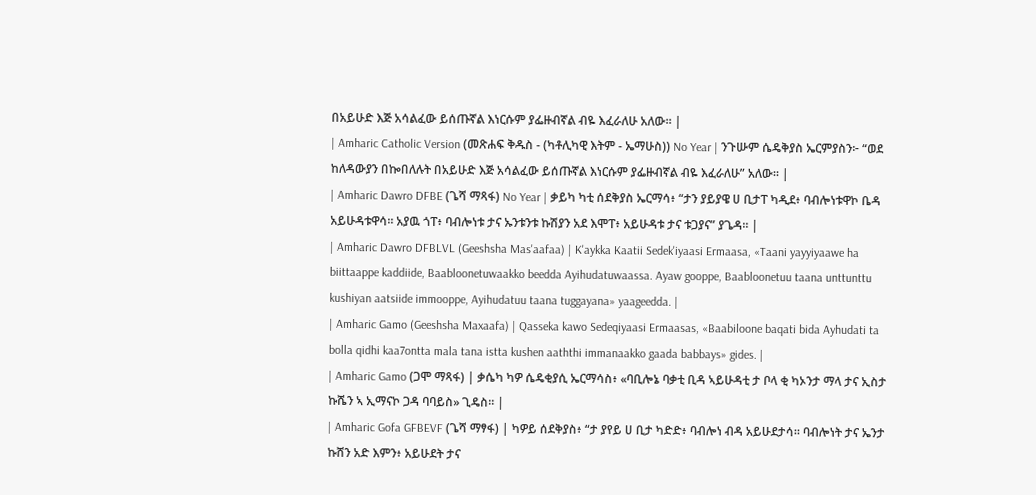በአይሁድ እጅ አሳልፈው ይሰጡኛል እነርሱም ያፌዙብኛል ብዬ እፈራለሁ አለው። |
| Amharic Catholic Version (መጽሐፍ ቅዱስ - (ካቶሊካዊ እትም - ኤማሁስ)) No Year | ንጉሡም ሴዴቅያስ ኤርምያስን፦ “ወደ ከለዳውያን በኰበለሉት በአይሁድ እጅ አሳልፈው ይሰጡኛል እነርሱም ያፌዙብኛል ብዬ እፈራለሁ” አለው። |
| Amharic Dawro DFBE (ጌሻ ማጻፋ) No Year | ቃይካ ካቲ ሰደቅያስ ኤርማሳ፥ “ታን ያይያዌ ሀ ቢታፐ ካዲደ፥ ባብሎነቱዋኮ ቤዳ አይሁዳቱዋሳ። አያዉ ጎፐ፥ ባብሎነቱ ታና ኡንቱንቱ ኩሽያን አደ እሞፐ፥ አይሁዳቱ ታና ቱጋያና” ያጌዳ። |
| Amharic Dawro DFBLVL (Geeshsha Mas'aafaa) | K'aykka Kaatii Sedek'iyaasi Ermaasa, «Taani yayyiyaawe ha biittaappe kaddiide, Baabloonetuwaakko beedda Ayihudatuwaassa. Ayaw gooppe, Baabloonetuu taana unttunttu kushiyan aatsiide immooppe, Ayihudatuu taana tuggayana» yaageedda. |
| Amharic Gamo (Geeshsha Maxaafa) | Qasseka kawo Sedeqiyaasi Ermaasas, «Baabiloone baqati bida Ayhudati ta bolla qidhi kaa7ontta mala tana istta kushen aaththi immanaakko gaada babbays» gides. |
| Amharic Gamo (ጋሞ ማጻፋ) | ቃሴካ ካዎ ሴዴቂያሲ ኤርማሳስ፥ «ባቢሎኔ ባቃቲ ቢዳ ኣይሁዳቲ ታ ቦላ ቂ ካኦንታ ማላ ታና ኢስታ ኩሼን ኣ ኢማናኮ ጋዳ ባባይስ» ጊዴስ። |
| Amharic Gofa GFBEVF (ጌሻ ማፃፋ) | ካዎይ ሰደቅያስ፥ “ታ ያየይ ሀ ቢታ ካድድ፥ ባብሎነ ብዳ አይሁደታሳ። ባብሎነት ታና ኤንታ ኩሸን አድ እምን፥ አይሁደት ታና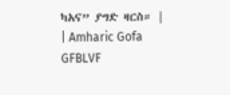ካአና” ያግድ ዛርስ። |
| Amharic Gofa GFBLVF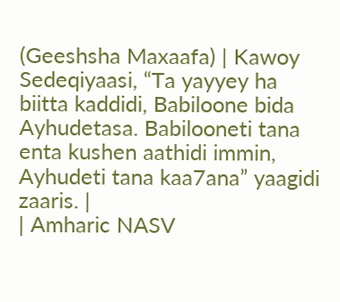(Geeshsha Maxaafa) | Kawoy Sedeqiyaasi, “Ta yayyey ha biitta kaddidi, Babiloone bida Ayhudetasa. Babilooneti tana enta kushen aathidi immin, Ayhudeti tana kaa7ana” yaagidi zaaris. |
| Amharic NASV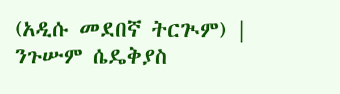(አዲሱ መደበኛ ትርጒም) | ንጉሡም ሴዴቅያስ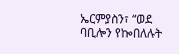ኤርምያስን፣ “ወደ ባቢሎን የኰበለሉት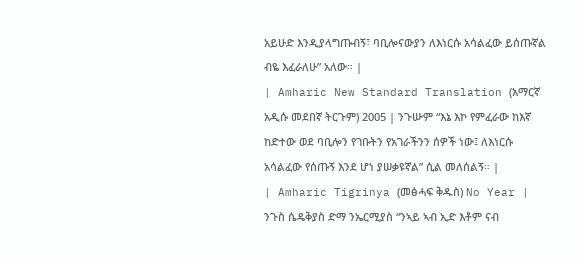አይሁድ እንዲያላግጡብኝ፣ ባቢሎናውያን ለእነርሱ አሳልፈው ይሰጡኛል ብዬ እፈራለሁ” አለው። |
| Amharic New Standard Translation (አማርኛ አዲሱ መደበኛ ትርጉም) 2005 | ንጉሡም “እኔ እኮ የምፈራው ከእኛ ከድተው ወደ ባቢሎን የገቡትን የአገራችንን ሰዎች ነው፤ ለእነርሱ አሳልፈው የሰጡኝ እንደ ሆነ ያሠቃዩኛል” ሲል መለሰልኝ። |
| Amharic Tigrinya (መፅሓፍ ቅዱስ) No Year | ንጉስ ሴዴቅያስ ድማ ንኤርሚያስ “ንኣይ ኣብ ኢድ እቶም ናብ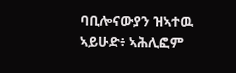ባቢሎናውያን ዝኣተዉ ኣይሁድ፥ ኣሕሊፎም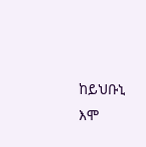ከይህቡኒ እሞ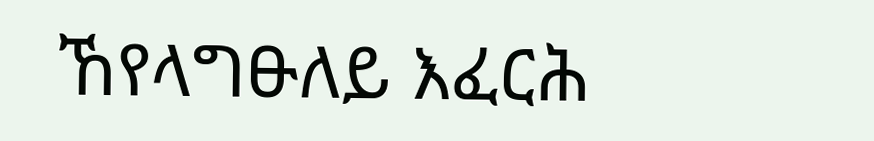ኸየላግፁለይ እፈርሕ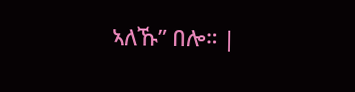ኣለኹ” በሎ። |